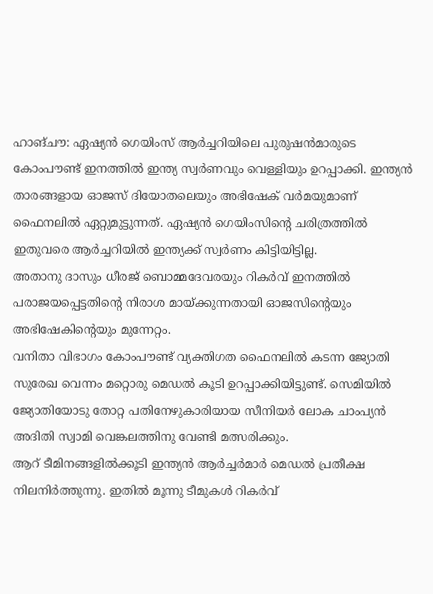ഹാങ്ചൗ: ഏഷ്യൻ ഗെയിംസ് ആർച്ചറിയിലെ പുരുഷൻമാരുടെ കോംപൗണ്ട് ഇനത്തിൽ ഇന്ത്യ സ്വർണവും വെള്ളിയും ഉറപ്പാക്കി. ഇന്ത്യൻ താരങ്ങളായ ഓജസ് ദിയോതലെയും അഭിഷേക് വർമയുമാണ് ഫൈനലിൽ ഏറ്റുമുട്ടുന്നത്. ഏഷ്യൻ ഗെയിംസിന്റെ ചരിത്രത്തിൽ ഇതുവരെ ആർച്ചറിയിൽ ഇന്ത്യക്ക് സ്വർണം കിട്ടിയിട്ടില്ല.
അതാനു ദാസും ധീരജ് ബൊമ്മദേവരയും റികർവ് ഇനത്തിൽ പരാജയപ്പെട്ടതിന്റെ നിരാശ മായ്ക്കുന്നതായി ഓജസിന്റെയും അഭിഷേകിന്റെയും മുന്നേറ്റം.
വനിതാ വിഭാഗം കോംപൗണ്ട് വ്യക്തിഗത ഫൈനലിൽ കടന്ന ജ്യോതി സുരേഖ വെന്നം മറ്റൊരു മെഡൽ കൂടി ഉറപ്പാക്കിയിട്ടുണ്ട്. സെമിയിൽ ജ്യോതിയോടു തോറ്റ പതിനേഴുകാരിയായ സീനിയർ ലോക ചാംപ്യൻ അദിതി സ്വാമി വെങ്കലത്തിനു വേണ്ടി മത്സരിക്കും.
ആറ് ടീമിനങ്ങളിൽക്കൂടി ഇന്ത്യൻ ആർച്ചർമാർ മെഡൽ പ്രതീക്ഷ നിലനിർത്തുന്നു. ഇതിൽ മൂന്നു ടീമുകൾ റികർവ്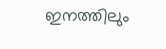ഇനത്തിലും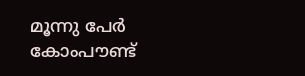മൂന്നു പേർ കോംപൗണ്ട്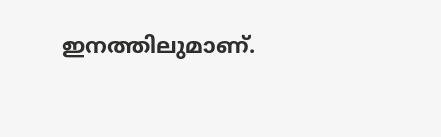ഇനത്തിലുമാണ്.